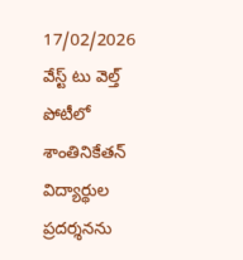17/02/2026
వేస్ట్ టు వెల్త్ పోటీలో శాంతినికేతన్ విద్యార్థుల ప్రదర్శనను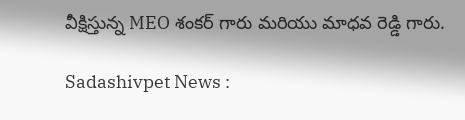వీక్షిస్తున్న MEO శంకర్ గారు మరియు మాధవ రెడ్డి గారు.

Sadashivpet News :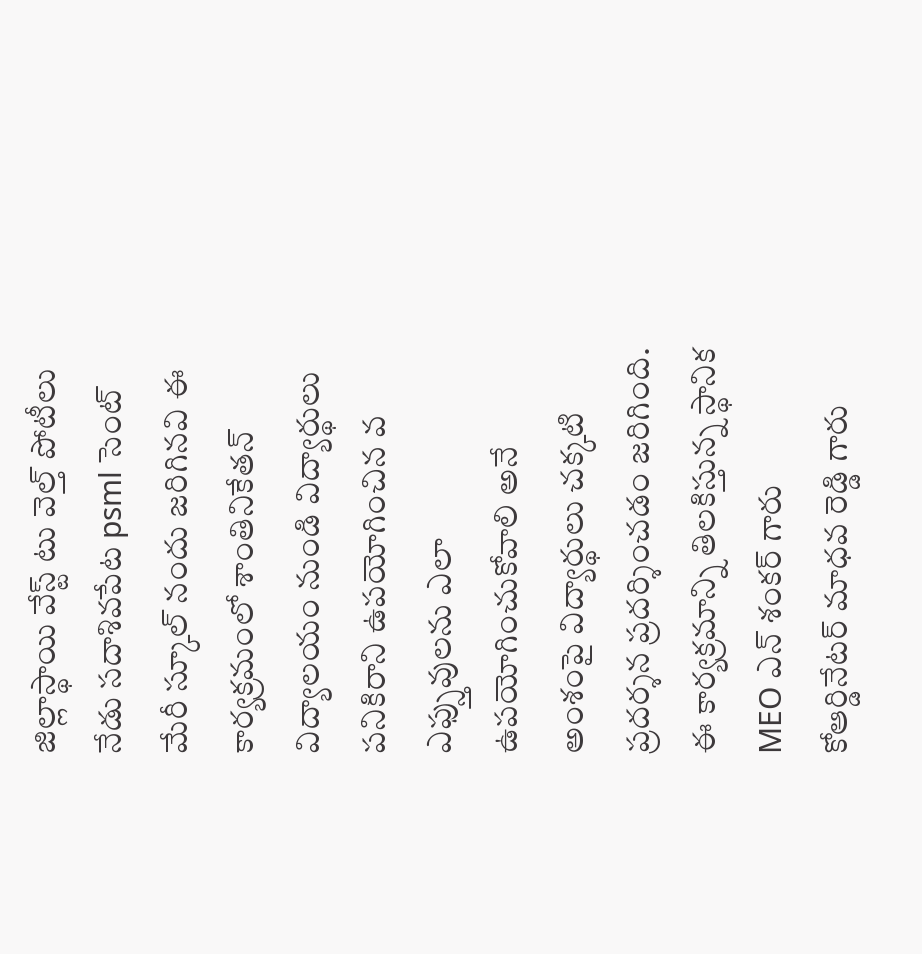జిల్లాస్థాయి వేస్ట్ టు వెల్త్ పోటీలు నేడు సదాశివపేట psml సెంట్ మేరీ స్కూల్ నందు జరిగినవి ఈ కార్యక్రమంలో శాంతినికేతన్ విద్యాలయం నుండి విద్యార్థులు పనికిరాని ఉపయోగించిన వ ఎఫ్స్తువులను ఎలా ఉపయోగించుకోవాలి అనే అంశంపై విద్యార్థులు చక్కటి ప్రదర్శన ప్రదర్శించడం జరిగింది. ఈ కార్యక్రమాన్ని తిలకిస్తున్న స్థానిక MEO ఎన్ శంకర్ గారు కోఆర్డినేటర్ మాధవ రెడ్డి గారు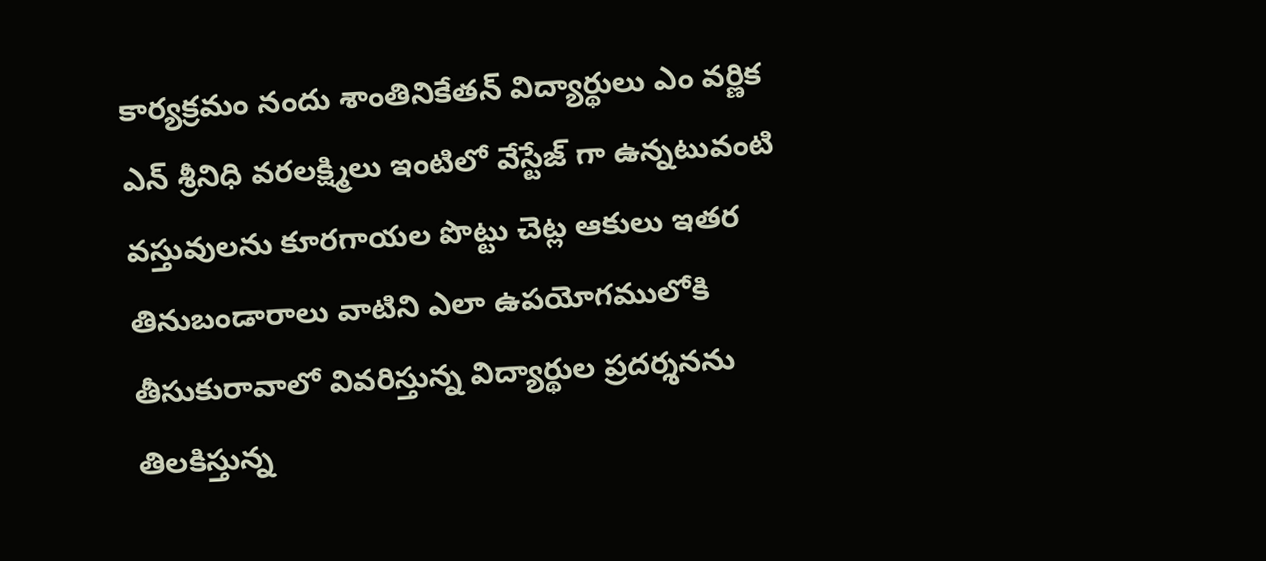కార్యక్రమం నందు శాంతినికేతన్ విద్యార్థులు ఎం వర్ణిక ఎన్ శ్రీనిధి వరలక్ష్మిలు ఇంటిలో వేస్టేజ్ గా ఉన్నటువంటి వస్తువులను కూరగాయల పొట్టు చెట్ల ఆకులు ఇతర తినుబండారాలు వాటిని ఎలా ఉపయోగములోకి తీసుకురావాలో వివరిస్తున్న విద్యార్థుల ప్రదర్శనను తిలకిస్తున్న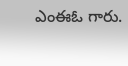ఎంఈఓ గారు.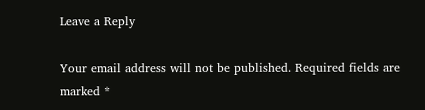Leave a Reply

Your email address will not be published. Required fields are marked *